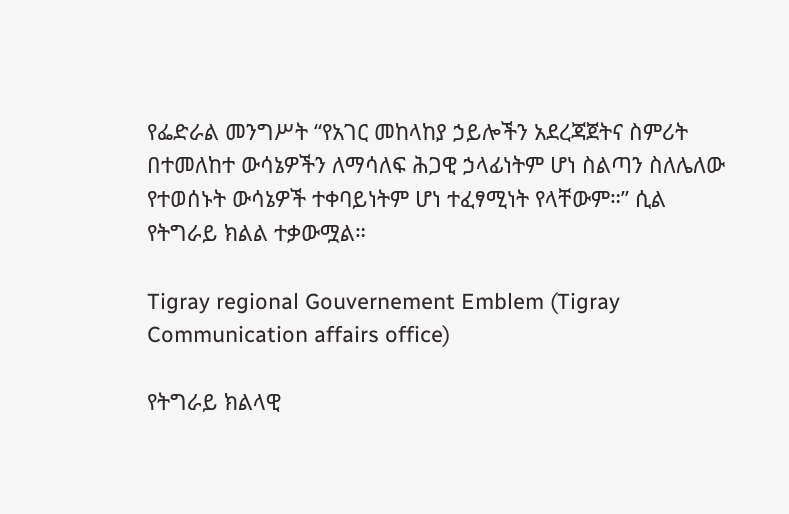የፌድራል መንግሥት “የአገር መከላከያ ኃይሎችን አደረጃጀትና ስምሪት በተመለከተ ውሳኔዎችን ለማሳለፍ ሕጋዊ ኃላፊነትም ሆነ ስልጣን ስለሌለው የተወሰኑት ውሳኔዎች ተቀባይነትም ሆነ ተፈፃሚነት የላቸውም።” ሲል የትግራይ ክልል ተቃውሟል።

Tigray regional Gouvernement Emblem (Tigray Communication affairs office)

የትግራይ ክልላዊ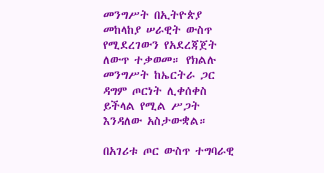መንግሥት በኢትዮጵያ መከላከያ ሠራዊት ውስጥ የሚደረገውን የአደረጃጀት ለውጥ ተቃወመ። የክልሉ መንግሥት ከኤርትራ ጋር ዳግም ጦርነት ሊቀሰቀስ ይችላል የሚል ሥጋት እንዳለው አስታውቋል።

በአገሪቱ ጦር ውስጥ ተግባራዊ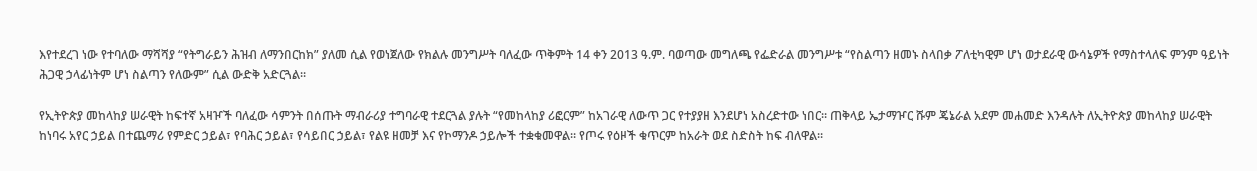እየተደረገ ነው የተባለው ማሻሻያ “የትግራይን ሕዝብ ለማንበርከክ” ያለመ ሲል የወነጀለው የክልሉ መንግሥት ባለፈው ጥቅምት 14 ቀን 2013 ዓ.ም. ባወጣው መግለጫ የፌድራል መንግሥቱ “የስልጣን ዘመኑ ስላበቃ ፖለቲካዊም ሆነ ወታደራዊ ውሳኔዎች የማስተላለፍ ምንም ዓይነት ሕጋዊ ኃላፊነትም ሆነ ስልጣን የለውም” ሲል ውድቅ አድርጓል።

የኢትዮጵያ መከላከያ ሠራዊት ከፍተኛ አዛዦች ባለፈው ሳምንት በሰጡት ማብራሪያ ተግባራዊ ተደርጓል ያሉት “የመከላከያ ሪፎርም” ከአገራዊ ለውጥ ጋር የተያያዘ እንደሆነ አስረድተው ነበር። ጠቅላይ ኤታማዦር ሹም ጄኔራል አደም መሐመድ እንዳሉት ለኢትዮጵያ መከላከያ ሠራዊት ከነባሩ አየር ኃይል በተጨማሪ የምድር ኃይል፣ የባሕር ኃይል፣ የሳይበር ኃይል፣ የልዩ ዘመቻ እና የኮማንዶ ኃይሎች ተቋቁመዋል። የጦሩ የዕዞች ቁጥርም ከአራት ወደ ስድስት ከፍ ብለዋል።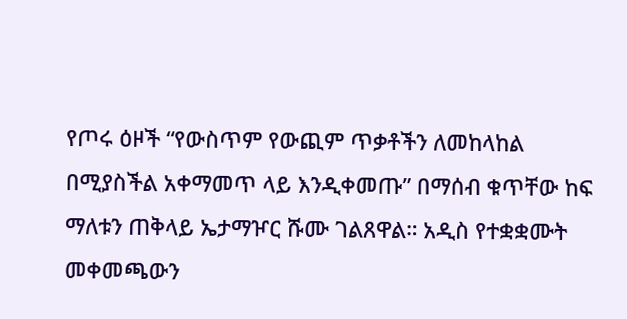የጦሩ ዕዞች “የውስጥም የውጪም ጥቃቶችን ለመከላከል በሚያስችል አቀማመጥ ላይ እንዲቀመጡ” በማሰብ ቁጥቸው ከፍ ማለቱን ጠቅላይ ኤታማዦር ሹሙ ገልጸዋል። አዲስ የተቋቋሙት መቀመጫውን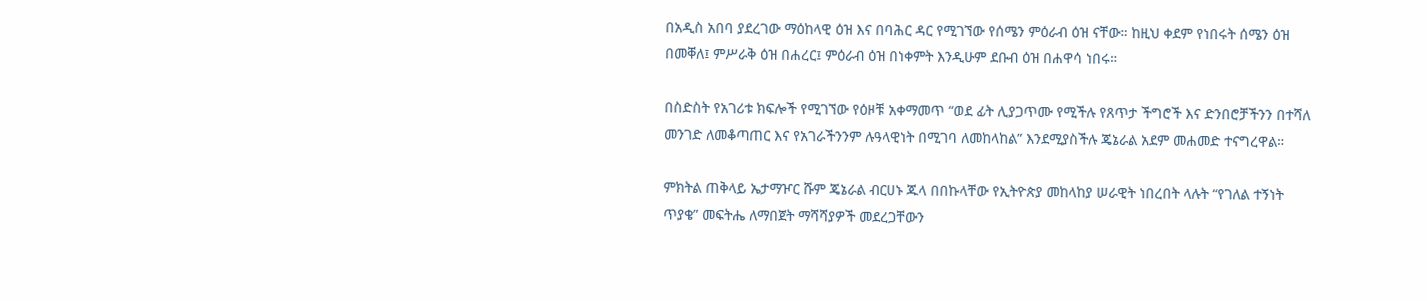በአዲስ አበባ ያደረገው ማዕከላዊ ዕዝ እና በባሕር ዳር የሚገኘው የሰሜን ምዕራብ ዕዝ ናቸው። ከዚህ ቀደም የነበሩት ሰሜን ዕዝ በመቐለ፤ ምሥራቅ ዕዝ በሐረር፤ ምዕራብ ዕዝ በነቀምት እንዲሁም ደቡብ ዕዝ በሐዋሳ ነበሩ።

በስድስት የአገሪቱ ክፍሎች የሚገኘው የዕዞቹ አቀማመጥ “ወደ ፊት ሊያጋጥሙ የሚችሉ የጸጥታ ችግሮች እና ድንበሮቻችንን በተሻለ መንገድ ለመቆጣጠር እና የአገራችንንም ሉዓላዊነት በሚገባ ለመከላከል” እንደሚያስችሉ ጄኔራል አደም መሐመድ ተናግረዋል።

ምክትል ጠቅላይ ኤታማዦር ሹም ጄኔራል ብርሀኑ ጁላ በበኩላቸው የኢትዮጵያ መከላከያ ሠራዊት ነበረበት ላሉት “የገለል ተኝነት ጥያቄ” መፍትሔ ለማበጀት ማሻሻያዎች መደረጋቸውን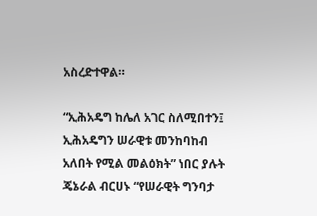አስረድተዋል።

“ኢሕአዴግ ከሌለ አገር ስለሚበተን፤ ኢሕአዴግን ሠራዊቱ መንከባከብ አለበት የሚል መልዕክት” ነበር ያሉት ጄኔራል ብርሀኑ “የሠራዊት ግንባታ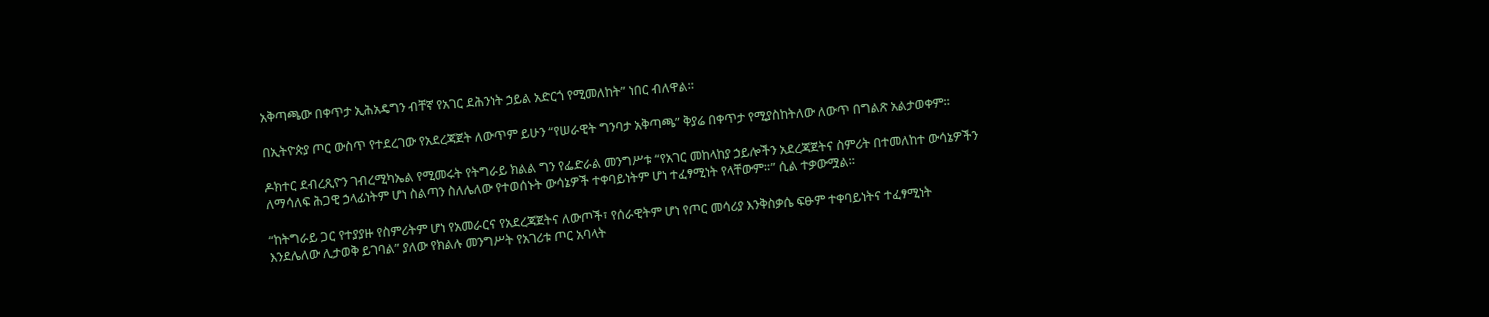አቅጣጫው በቀጥታ ኢሕአዴግን ብቸኛ የአገር ደሕንነት ኃይል አድርጎ የሚመለከት” ነበር ብለዋል።

በኢትዮጵያ ጦር ውስጥ የተደረገው የአደረጃጀት ለውጥም ይሁን “የሠራዊት ግንባታ አቅጣጫ” ቅያሬ በቀጥታ የሚያስከትለው ለውጥ በግልጽ አልታወቀም።

ዶክተር ደብረጺዮን ገብረሚካኤል የሚመሩት የትግራይ ክልል ግን የፌድራል መንግሥቱ “የአገር መከላከያ ኃይሎችን አደረጃጀትና ስምሪት በተመለከተ ውሳኔዎችን ለማሳለፍ ሕጋዊ ኃላፊነትም ሆነ ስልጣን ስለሌለው የተወሰኑት ውሳኔዎች ተቀባይነትም ሆነ ተፈፃሚነት የላቸውም።” ሲል ተቃውሟል።

“ከትግራይ ጋር የተያያዙ የስምሪትም ሆነ የአመራርና የአደረጃጀትና ለውጦች፣ የሰራዊትም ሆነ የጦር መሳሪያ እንቅስቃሴ ፍፁም ተቀባይነትና ተፈፃሚነት እንደሌለው ሊታወቅ ይገባል” ያለው የክልሉ መንግሥት የአገሪቱ ጦር አባላት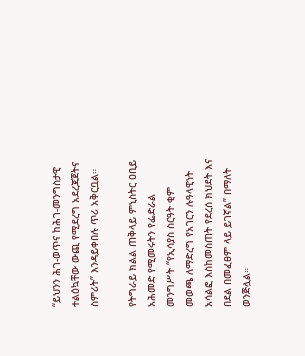“ይህንን ሕገ-ወጥና ከሕገ-መንግስታዊ ተልዕኳቸው ውጪ የሚደረግ አደረጃጀትና ስምሪት” እንዳይቀበሉ ጥሪ አቅርቧል።

የትግራይ ክልል ጠቅላይ ምኒስትር ዐቢይ አሕመድ የሚመሩትን የፌድራል መንግሥት “የኢሳያስ ስርዓት ቂም መወጫ ለማድረግ የአገርን ሉዓላዊነት አሳልፎ እስከመስጠት የደረሰ ክህደት እና በደል በመፈፀም ላይ ይገኛል” በማለት ወንጅሏል።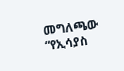መግለጫው “የኢሳያስ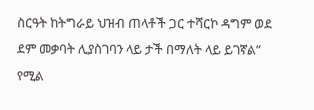ስርዓት ከትግራይ ህዝብ ጠላቶች ጋር ተሻርኮ ዳግም ወደ ደም መቃባት ሊያስገባን ላይ ታች በማለት ላይ ይገኛል” የሚል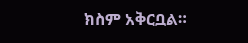ክስም አቅርቧል።